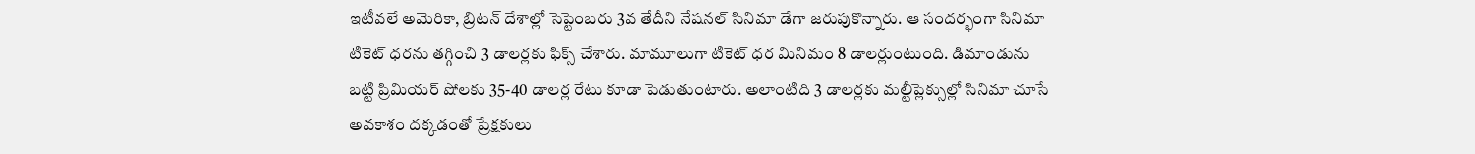ఇటీవలే అమెరికా, బ్రిటన్ దేశాల్లో సెప్టెంబరు 3వ తేదీని నేషనల్ సినిమా డేగా జరుపుకొన్నారు. ఆ సందర్భంగా సినిమా టికెట్ ధరను తగ్గించి 3 డాలర్లకు ఫిక్స్ చేశారు. మామూలుగా టికెట్ ధర మినిమం 8 డాలర్లుంటుంది. డిమాండును బట్టి ప్రిమియర్ షోలకు 35-40 డాలర్ల రేటు కూడా పెడుతుంటారు. అలాంటిది 3 డాలర్లకు మల్టీప్లెక్సుల్లో సినిమా చూసే అవకాశం దక్కడంతో ప్రేక్షకులు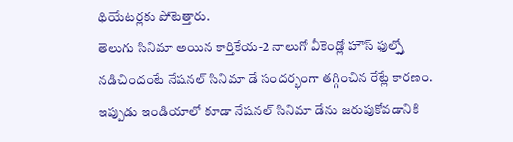థియేటర్లకు పోటెత్తారు.
తెలుగు సినిమా అయిన కార్తికేయ-2 నాలుగో వీకెండ్లో హౌస్ ఫుల్స్తో నడిచిందంటే నేషనల్ సినిమా డే సందర్భంగా తగ్గించిన రేట్లే కారణం. ఇప్పుడు ఇండియాలో కూడా నేషనల్ సినిమా డేను జరుపుకోవడానికి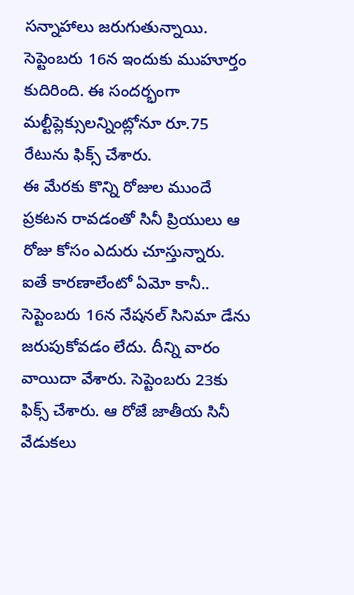సన్నాహాలు జరుగుతున్నాయి. సెప్టెంబరు 16న ఇందుకు ముహూర్తం కుదిరింది. ఈ సందర్భంగా మల్టీప్లెక్సులన్నింట్లోనూ రూ.75 రేటును ఫిక్స్ చేశారు.
ఈ మేరకు కొన్ని రోజుల ముందే ప్రకటన రావడంతో సినీ ప్రియులు ఆ రోజు కోసం ఎదురు చూస్తున్నారు. ఐతే కారణాలేంటో ఏమో కానీ.. సెప్టెంబరు 16న నేషనల్ సినిమా డేను జరుపుకోవడం లేదు. దీన్ని వారం వాయిదా వేశారు. సెప్టెంబరు 23కు ఫిక్స్ చేశారు. ఆ రోజే జాతీయ సినీ వేడుకలు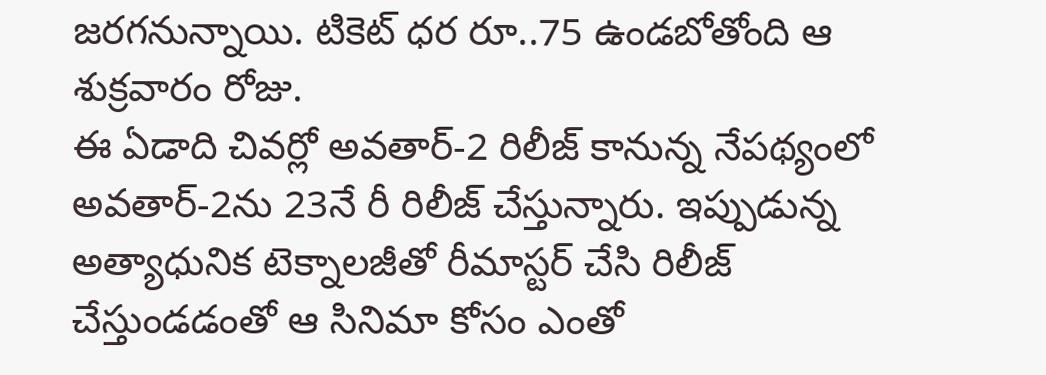జరగనున్నాయి. టికెట్ ధర రూ..75 ఉండబోతోంది ఆ శుక్రవారం రోజు.
ఈ ఏడాది చివర్లో అవతార్-2 రిలీజ్ కానున్న నేపథ్యంలో అవతార్-2ను 23నే రీ రిలీజ్ చేస్తున్నారు. ఇప్పుడున్న అత్యాధునిక టెక్నాలజీతో రీమాస్టర్ చేసి రిలీజ్ చేస్తుండడంతో ఆ సినిమా కోసం ఎంతో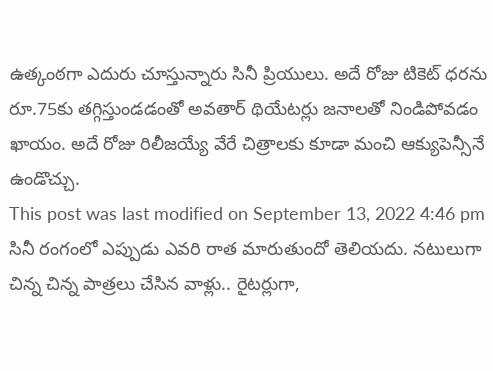ఉత్కంఠగా ఎదురు చూస్తున్నారు సినీ ప్రియులు. అదే రోజు టికెట్ ధరను రూ.75కు తగ్గిస్తుండడంతో అవతార్ థియేటర్లు జనాలతో నిండిపోవడం ఖాయం. అదే రోజు రిలీజయ్యే వేరే చిత్రాలకు కూడా మంచి ఆక్యుపెన్సీనే ఉండొచ్చు.
This post was last modified on September 13, 2022 4:46 pm
సినీ రంగంలో ఎప్పుడు ఎవరి రాత మారుతుందో తెలియదు. నటులుగా చిన్న చిన్న పాత్రలు చేసిన వాళ్లు.. రైటర్లుగా,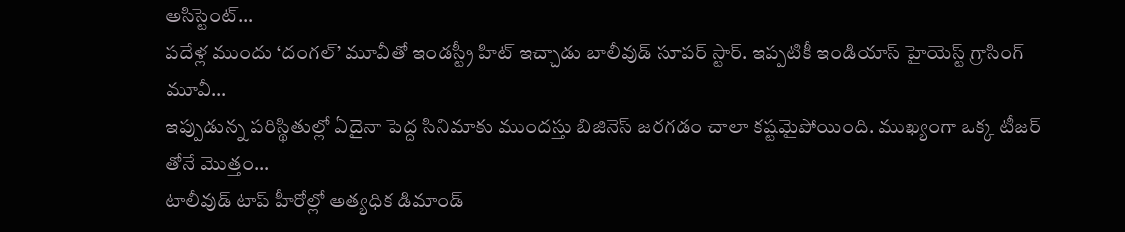అసిస్టెంట్…
పదేళ్ల ముందు ‘దంగల్’ మూవీతో ఇండస్ట్రీ హిట్ ఇచ్చాడు బాలీవుడ్ సూపర్ స్టార్. ఇప్పటికీ ఇండియాస్ హైయెస్ట్ గ్రాసింగ్ మూవీ…
ఇప్పుడున్న పరిస్థితుల్లో ఏదైనా పెద్ద సినిమాకు ముందస్తు బిజినెస్ జరగడం చాలా కష్టమైపోయింది. ముఖ్యంగా ఒక్క టీజర్ తోనే మొత్తం…
టాలీవుడ్ టాప్ హీరోల్లో అత్యధిక డిమాండ్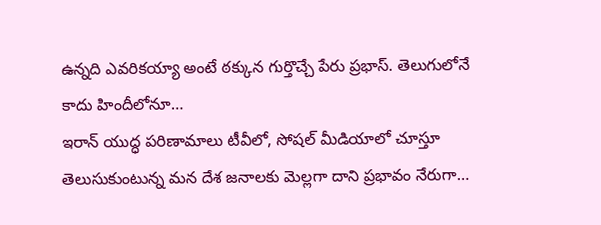ఉన్నది ఎవరికయ్యా అంటే ఠక్కున గుర్తొచ్చే పేరు ప్రభాస్. తెలుగులోనే కాదు హిందీలోనూ…
ఇరాన్ యుద్ధ పరిణామాలు టీవీలో, సోషల్ మీడియాలో చూస్తూ తెలుసుకుంటున్న మన దేశ జనాలకు మెల్లగా దాని ప్రభావం నేరుగా…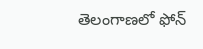తెలంగాణలో ఫోన్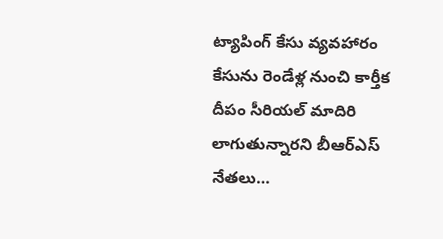ట్యాపింగ్ కేసు వ్యవహారం కేసును రెండేళ్ల నుంచి కార్తీక దీపం సీరియల్ మాదిరి లాగుతున్నారని బీఆర్ఎస్ నేతలు…